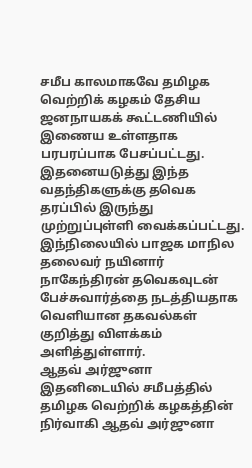சமீப காலமாகவே தமிழக வெற்றிக் கழகம் தேசிய ஜனநாயகக் கூட்டணியில் இணைய உள்ளதாக பரபரப்பாக பேசப்பட்டது. இதனையடுத்து இந்த வதந்திகளுக்கு தவெக தரப்பில் இருந்து முற்றுப்புள்ளி வைக்கப்பட்டது. இந்நிலையில் பாஜக மாநில தலைவர் நயினார் நாகேந்திரன் தவெகவுடன் பேச்சுவார்த்தை நடத்தியதாக வெளியான தகவல்கள் குறித்து விளக்கம் அளித்துள்ளார்.
ஆதவ் அர்ஜுனா
இதனிடையில் சமீபத்தில் தமிழக வெற்றிக் கழகத்தின் நிர்வாகி ஆதவ் அர்ஜுனா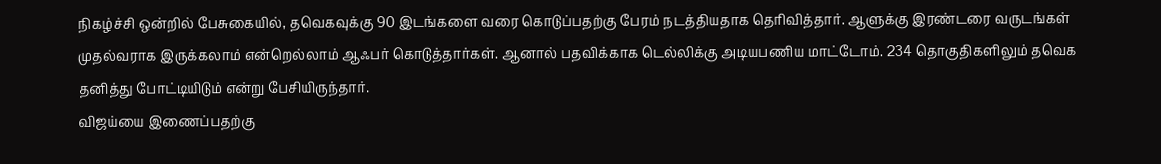நிகழ்ச்சி ஒன்றில் பேசுகையில், தவெகவுக்கு 90 இடங்களை வரை கொடுப்பதற்கு பேரம் நடத்தியதாக தெரிவித்தார். ஆளுக்கு இரண்டரை வருடங்கள் முதல்வராக இருக்கலாம் என்றெல்லாம் ஆஃபர் கொடுத்தார்கள். ஆனால் பதவிக்காக டெல்லிக்கு அடியபணிய மாட்டோம். 234 தொகுதிகளிலும் தவெக தனித்து போட்டியிடும் என்று பேசியிருந்தார்.
விஜய்யை இணைப்பதற்கு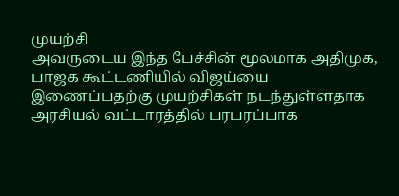முயற்சி
அவருடைய இந்த பேச்சின் மூலமாக அதிமுக, பாஜக கூட்டணியில் விஜய்யை இணைப்பதற்கு முயற்சிகள் நடந்துள்ளதாக அரசியல் வட்டாரத்தில் பரபரப்பாக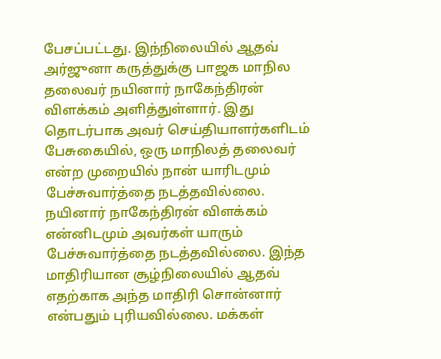பேசப்பட்டது. இந்நிலையில் ஆதவ் அர்ஜுனா கருத்துக்கு பாஜக மாநில தலைவர் நயினார் நாகேந்திரன் விளக்கம் அளித்துள்ளார். இது தொடர்பாக அவர் செய்தியாளர்களிடம் பேசுகையில், ஒரு மாநிலத் தலைவர் என்ற முறையில் நான் யாரிடமும் பேச்சுவார்த்தை நடத்தவில்லை.
நயினார் நாகேந்திரன் விளக்கம்
என்னிடமும் அவர்கள் யாரும் பேச்சுவார்த்தை நடத்தவில்லை. இந்த மாதிரியான சூழ்நிலையில் ஆதவ் எதற்காக அந்த மாதிரி சொன்னார் என்பதும் புரியவில்லை. மக்கள்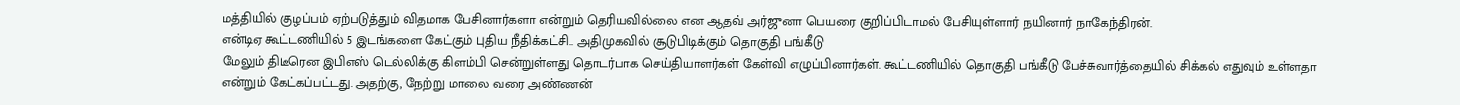மத்தியில் குழப்பம் ஏற்படுத்தும் விதமாக பேசினார்களா என்றும் தெரியவில்லை என ஆதவ் அர்ஜுனா பெயரை குறிப்பிடாமல் பேசியுள்ளார் நயினார் நாகேந்திரன்.
என்டிஏ கூட்டணியில் 5 இடங்களை கேட்கும் புதிய நீதிக்கட்சி.. அதிமுகவில் சூடுபிடிக்கும் தொகுதி பங்கீடு
மேலும் திடீரென இபிஎஸ் டெல்லிக்கு கிளம்பி சென்றுள்ளது தொடர்பாக செய்தியாளர்கள் கேள்வி எழுப்பினார்கள். கூட்டணியில் தொகுதி பங்கீடு பேச்சுவார்த்தையில் சிக்கல் எதுவும் உள்ளதா என்றும் கேட்கப்பட்டது. அதற்கு, நேற்று மாலை வரை அண்ணன்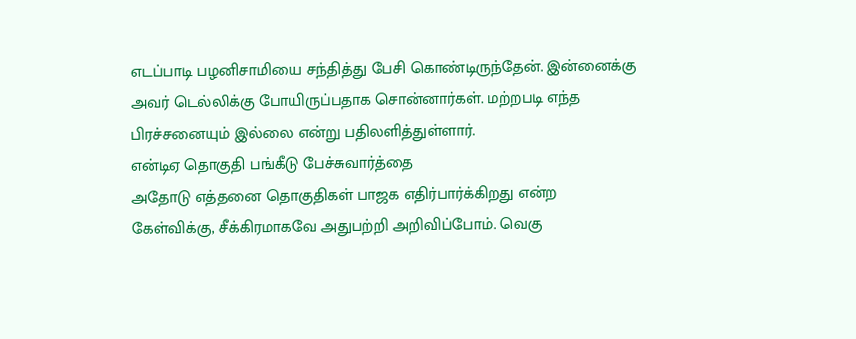எடப்பாடி பழனிசாமியை சந்தித்து பேசி கொண்டிருந்தேன். இன்னைக்கு அவர் டெல்லிக்கு போயிருப்பதாக சொன்னார்கள். மற்றபடி எந்த பிரச்சனையும் இல்லை என்று பதிலளித்துள்ளார்.
என்டிஏ தொகுதி பங்கீடு பேச்சுவார்த்தை
அதோடு எத்தனை தொகுதிகள் பாஜக எதிர்பார்க்கிறது என்ற கேள்விக்கு, சீக்கிரமாகவே அதுபற்றி அறிவிப்போம். வெகு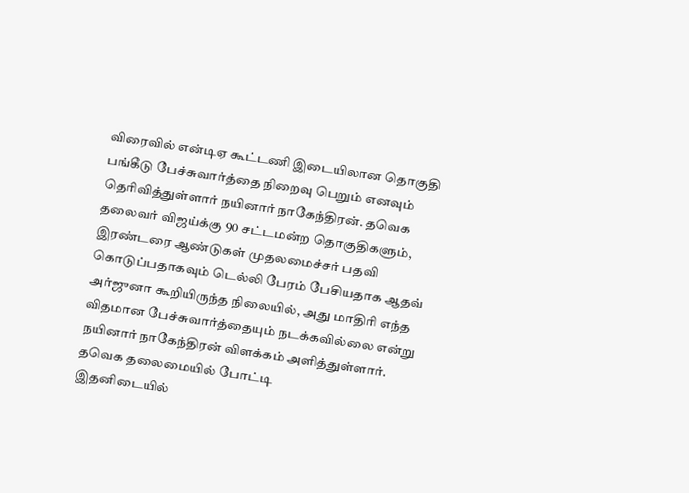விரைவில் என்டிஏ கூட்டணி இடையிலான தொகுதி பங்கீடு பேச்சுவார்த்தை நிறைவு பெறும் எனவும் தெரிவித்துள்ளார் நயினார் நாகேந்திரன். தவெக தலைவர் விஜய்க்கு 90 சட்டமன்ற தொகுதிகளும், இரண்டரை ஆண்டுகள் முதலமைச்சர் பதவி கொடுப்பதாகவும் டெல்லி பேரம் பேசியதாக ஆதவ் அர்ஜுனா கூறியிருந்த நிலையில், அது மாதிரி எந்த விதமான பேச்சுவார்த்தையும் நடக்கவில்லை என்று நயினார் நாகேந்திரன் விளக்கம் அளித்துள்ளார்.
தவெக தலைமையில் போட்டி
இதனிடையில்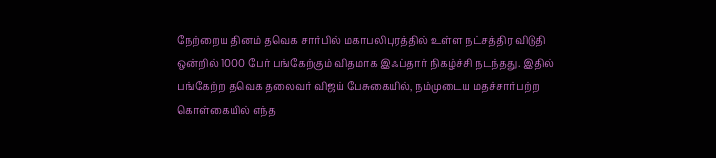நேற்றைய தினம் தவெக சார்பில் மகாபலிபுரத்தில் உள்ள நட்சத்திர விடுதி ஒன்றில் 1000 பேர் பங்கேற்கும் விதமாக இஃப்தார் நிகழ்ச்சி நடந்தது. இதில் பங்கேற்ற தவெக தலைவர் விஜய் பேசுகையில், நம்முடைய மதச்சார்பற்ற கொள்கையில் எந்த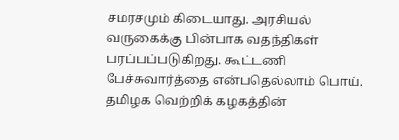சமரசமும் கிடையாது. அரசியல் வருகைக்கு பின்பாக வதந்திகள் பரப்பப்படுகிறது. கூட்டணி பேச்சுவார்த்தை என்பதெல்லாம் பொய். தமிழக வெற்றிக் கழகத்தின்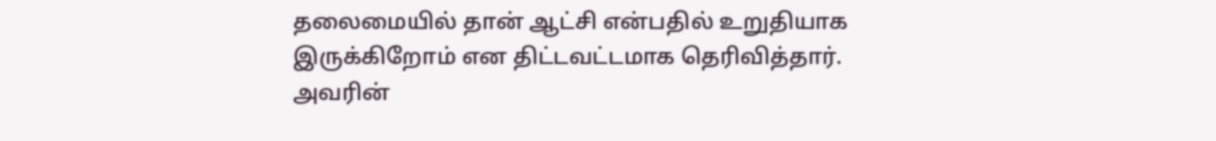தலைமையில் தான் ஆட்சி என்பதில் உறுதியாக இருக்கிறோம் என திட்டவட்டமாக தெரிவித்தார். அவரின்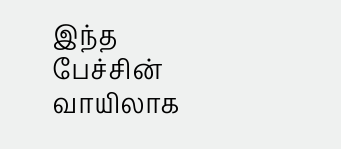இந்த பேச்சின் வாயிலாக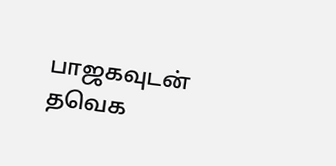பாஜகவுடன் தவெக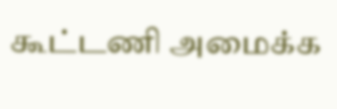கூட்டணி அமைக்க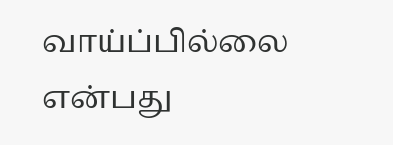வாய்ப்பில்லை என்பது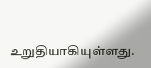உறுதியாகியுள்ளது.